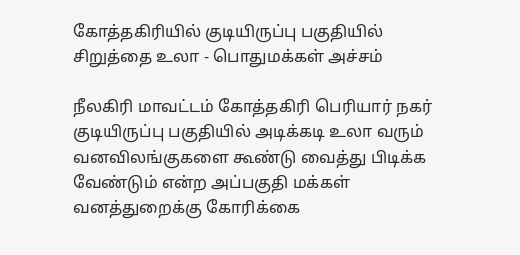கோத்தகிரியில் குடியிருப்பு பகுதியில் சிறுத்தை உலா - பொதுமக்கள் அச்சம்

நீலகிரி மாவட்டம் கோத்தகிரி பெரியார் நகர் குடியிருப்பு பகுதியில் அடிக்கடி உலா வரும் வனவிலங்குகளை கூண்டு வைத்து பிடிக்க வேண்டும் என்ற அப்பகுதி மக்கள் வனத்துறைக்கு கோரிக்கை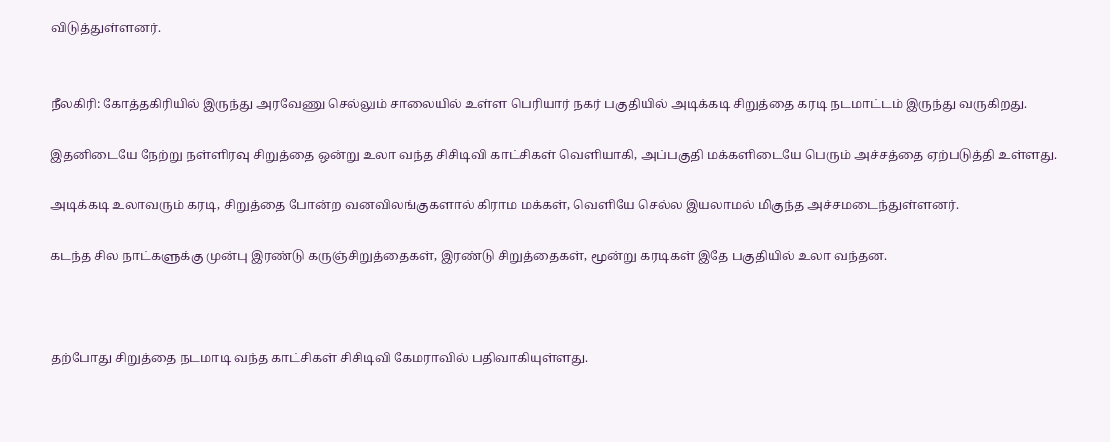விடுத்துள்ளனர்.


நீலகிரி: கோத்தகிரியில் இருந்து அரவேணு செல்லும் சாலையில் உள்ள பெரியார் நகர் பகுதியில் அடிக்கடி சிறுத்தை கரடி நடமாட்டம் இருந்து வருகிறது.

இதனிடையே நேற்று நள்ளிரவு சிறுத்தை ஒன்று உலா வந்த சிசிடிவி காட்சிகள் வெளியாகி, அப்பகுதி மக்களிடையே பெரும் அச்சத்தை ஏற்படுத்தி உள்ளது.

அடிக்கடி உலாவரும் கரடி, சிறுத்தை போன்ற வனவிலங்குகளால் கிராம மக்கள், வெளியே செல்ல இயலாமல் மிகுந்த அச்சமடைந்துள்ளனர்.

கடந்த சில நாட்களுக்கு முன்பு இரண்டு கருஞ்சிறுத்தைகள், இரண்டு சிறுத்தைகள், மூன்று கரடிகள் இதே பகுதியில் உலா வந்தன.



தற்போது சிறுத்தை நடமாடி வந்த காட்சிகள் சிசிடிவி கேமராவில் பதிவாகியுள்ளது.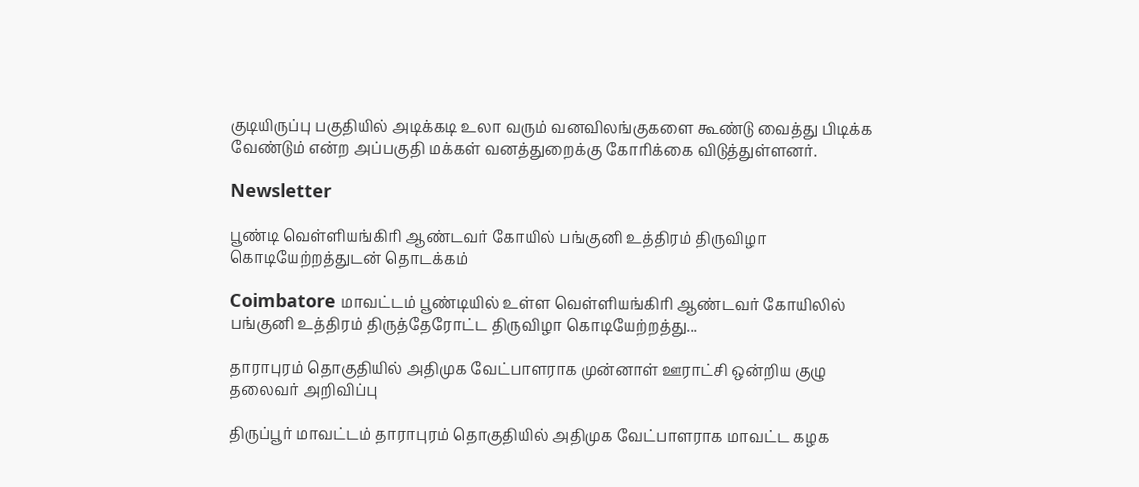குடியிருப்பு பகுதியில் அடிக்கடி உலா வரும் வனவிலங்குகளை கூண்டு வைத்து பிடிக்க வேண்டும் என்ற அப்பகுதி மக்கள் வனத்துறைக்கு கோரிக்கை விடுத்துள்ளனர்.

Newsletter

பூண்டி வெள்ளியங்கிரி ஆண்டவர் கோயில் பங்குனி உத்திரம் திருவிழா கொடியேற்றத்துடன் தொடக்கம்

Coimbatore மாவட்டம் பூண்டியில் உள்ள வெள்ளியங்கிரி ஆண்டவர் கோயிலில் பங்குனி உத்திரம் திருத்தேரோட்ட திருவிழா கொடியேற்றத்து...

தாராபுரம் தொகுதியில் அதிமுக வேட்பாளராக முன்னாள் ஊராட்சி ஒன்றிய குழு தலைவர் அறிவிப்பு

திருப்பூர் மாவட்டம் தாராபுரம் தொகுதியில் அதிமுக வேட்பாளராக மாவட்ட கழக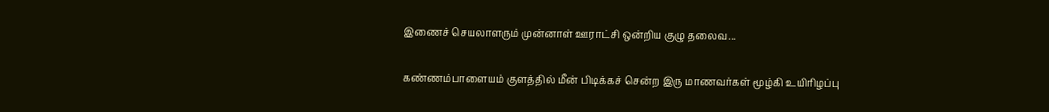இணைச் செயலாளரும் முன்னாள் ஊராட்சி ஒன்றிய குழு தலைவ...

கண்ணம்பாளையம் குளத்தில் மீன் பிடிக்கச் சென்ற இரு மாணவர்கள் மூழ்கி உயிரிழப்பு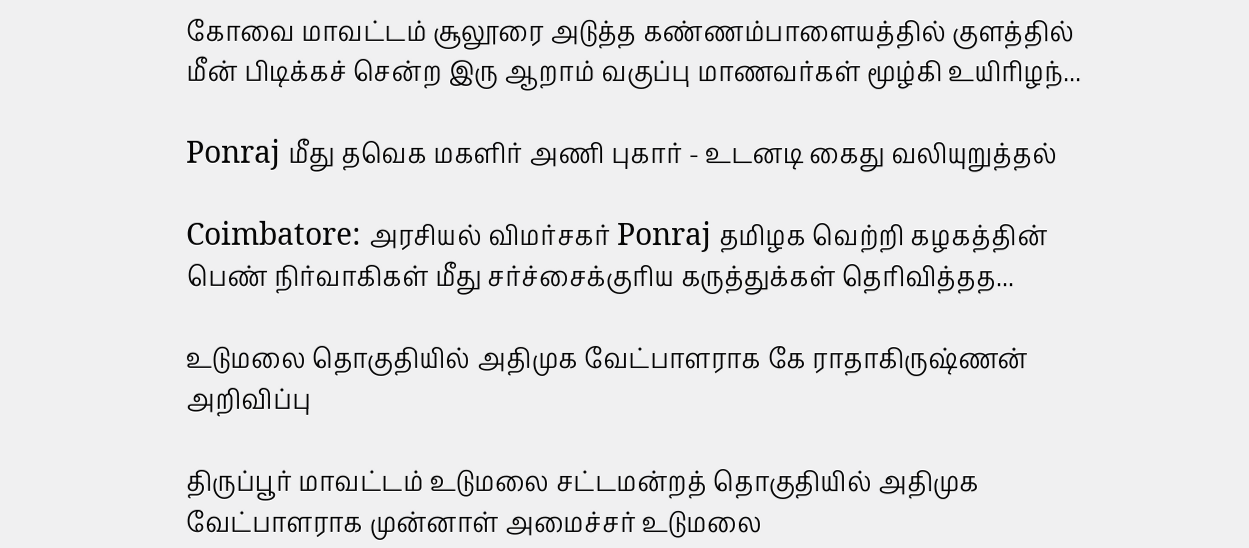கோவை மாவட்டம் சூலூரை அடுத்த கண்ணம்பாளையத்தில் குளத்தில் மீன் பிடிக்கச் சென்ற இரு ஆறாம் வகுப்பு மாணவர்கள் மூழ்கி உயிரிழந்...

Ponraj மீது தவெக மகளிர் அணி புகார் - உடனடி கைது வலியுறுத்தல்

Coimbatore: அரசியல் விமர்சகர் Ponraj தமிழக வெற்றி கழகத்தின் பெண் நிர்வாகிகள் மீது சர்ச்சைக்குரிய கருத்துக்கள் தெரிவித்தத...

உடுமலை தொகுதியில் அதிமுக வேட்பாளராக கே ராதாகிருஷ்ணன் அறிவிப்பு

திருப்பூர் மாவட்டம் உடுமலை சட்டமன்றத் தொகுதியில் அதிமுக வேட்பாளராக முன்னாள் அமைச்சர் உடுமலை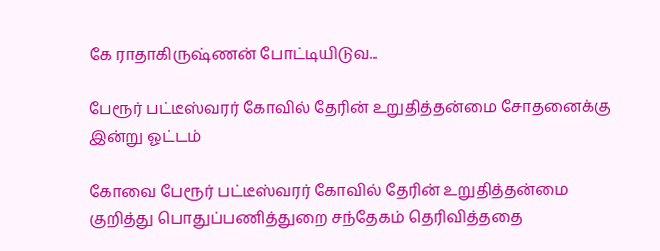கே ராதாகிருஷ்ணன் போட்டியிடுவ...

பேரூர் பட்டீஸ்வரர் கோவில் தேரின் உறுதித்தன்மை சோதனைக்கு இன்று ஓட்டம்

கோவை பேரூர் பட்டீஸ்வரர் கோவில் தேரின் உறுதித்தன்மை குறித்து பொதுப்பணித்துறை சந்தேகம் தெரிவித்ததை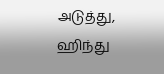அடுத்து, ஹிந்து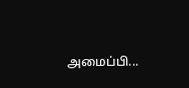அமைப்பி...